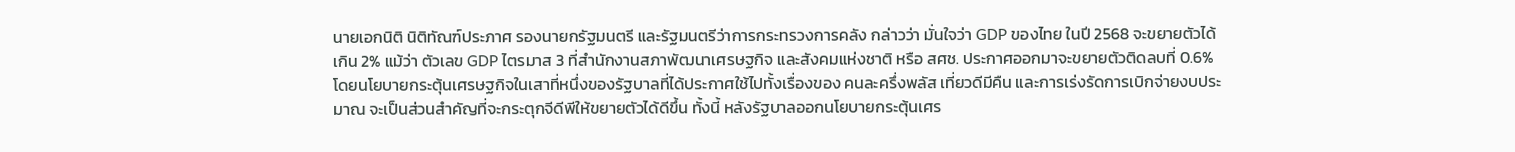นายเอกนิติ นิติทัณฑ์ประภาศ รองนายกรัฐมนตรี และรัฐมนตรีว่าการกระทรวงการคลัง กล่าวว่า มั่นใจว่า GDP ของไทย ในปี 2568 จะขยายตัวได้เกิน 2% แม้ว่า ตัวเลข GDP ไตรมาส 3 ที่สํานักงานสภาพัฒนาเศรษฐกิจ และสังคมแห่งชาติ หรือ สศช. ประกาศออกมาจะขยายตัวติดลบที่ 0.6% โดยนโยบายกระตุ้นเศรษฐกิจในเสาที่หนึ่งของรัฐบาลที่ได้ประกาศใช้ไปทั้งเรื่องของ คนละครึ่งพลัส เที่ยวดีมีคืน และการเร่งรัดการเบิกจ่ายงบประมาณ จะเป็นส่วนสำคัญที่จะกระตุกจีดีพีให้ขยายตัวได้ดีขึ้น ทั้งนี้ หลังรัฐบาลออกนโยบายกระตุ้นเศร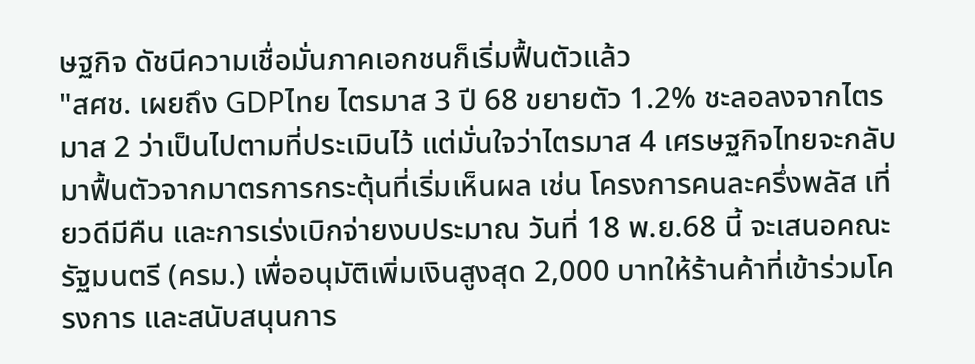ษฐกิจ ดัชนีความเชื่อมั่นภาคเอกชนก็เริ่มฟื้นตัวแล้ว
"สศช. เผยถึง GDPไทย ไตรมาส 3 ปี 68 ขยายตัว 1.2% ชะลอลงจากไตรมาส 2 ว่าเป็นไปตามที่ประเมินไว้ แต่มั่นใจว่าไตรมาส 4 เศรษฐกิจไทยจะกลับมาฟื้นตัวจากมาตรการกระตุ้นที่เริ่มเห็นผล เช่น โครงการคนละครึ่งพลัส เที่ยวดีมีคืน และการเร่งเบิกจ่ายงบประมาณ วันที่ 18 พ.ย.68 นี้ จะเสนอคณะรัฐมนตรี (ครม.) เพื่ออนุมัติเพิ่มเงินสูงสุด 2,000 บาทให้ร้านค้าที่เข้าร่วมโครงการ และสนับสนุนการ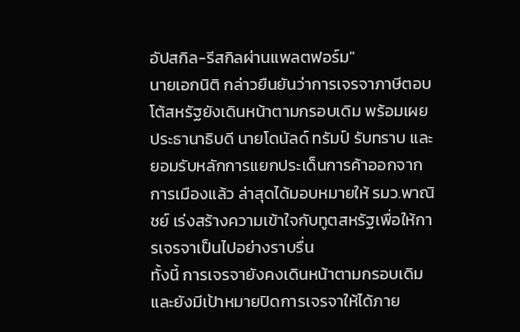อัปสกิล-รีสกิลผ่านแพลตฟอร์ม"
นายเอกนิติ กล่าวยืนยันว่าการเจรจาภาษีตอบโต้สหรัฐยังเดินหน้าตามกรอบเดิม พร้อมเผยประธานาธิบดี นายโดนัลด์ ทรัมป์ รับทราบ และยอมรับหลักการแยกประเด็นการค้าออกจากการเมืองแล้ว ล่าสุดได้มอบหมายให้ รมว.พาณิชย์ เร่งสร้างความเข้าใจกับทูตสหรัฐเพื่อให้การเจรจาเป็นไปอย่างราบรื่น
ทั้งนี้ การเจรจายังคงเดินหน้าตามกรอบเดิม และยังมีเป้าหมายปิดการเจรจาให้ได้ภาย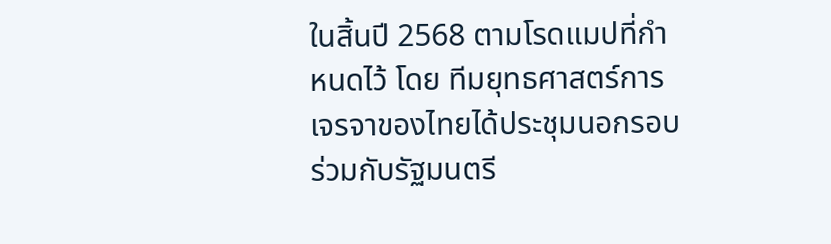ในสิ้นปี 2568 ตามโรดแมปที่กำหนดไว้ โดย ทีมยุทธศาสตร์การเจรจาของไทยได้ประชุมนอกรอบร่วมกับรัฐมนตรี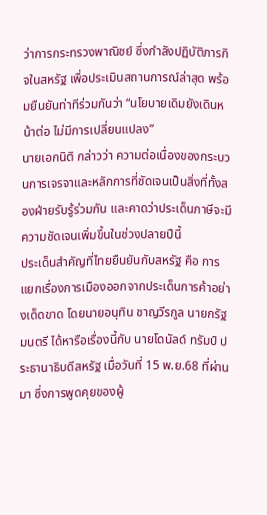ว่าการกระทรวงพาณิชย์ ซึ่งกำลังปฏิบัติภารกิจในสหรัฐ เพื่อประเมินสถานการณ์ล่าสุด พร้อมยืนยันท่าทีร่วมกันว่า “นโยบายเดิมยังเดินหน้าต่อ ไม่มีการเปลี่ยนแปลง”
นายเอกนิติ กล่าวว่า ความต่อเนื่องของกระบวนการเจรจาและหลักการที่ชัดเจนเป็นสิ่งที่ทั้งสองฝ่ายรับรู้ร่วมกัน และคาดว่าประเด็นภาษีจะมีความชัดเจนเพิ่มขึ้นในช่วงปลายปีนี้
ประเด็นสำคัญที่ไทยยืนยันกับสหรัฐ คือ การแยกเรื่องการเมืองออกจากประเด็นการค้าอย่างเด็ดขาด โดยนายอนุทิน ชาญวีรกูล นายกรัฐมนตรี ได้หารือเรื่องนี้กับ นายโดนัลด์ ทรัมป์ ประธานาธิบดีสหรัฐ เมื่อวันที่ 15 พ.ย.68 ที่ผ่านมา ซึ่งการพูดคุยของผู้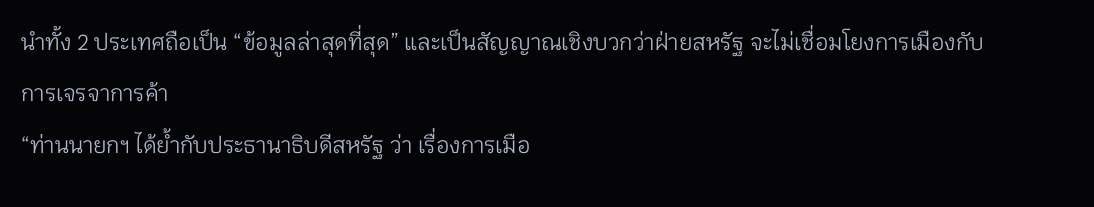นำทั้ง 2 ประเทศถือเป็น “ข้อมูลล่าสุดที่สุด” และเป็นสัญญาณเชิงบวกว่าฝ่ายสหรัฐ จะไม่เชื่อมโยงการเมืองกับการเจรจาการค้า
“ท่านนายกฯ ได้ย้ำกับประธานาธิบดีสหรัฐ ว่า เรื่องการเมือ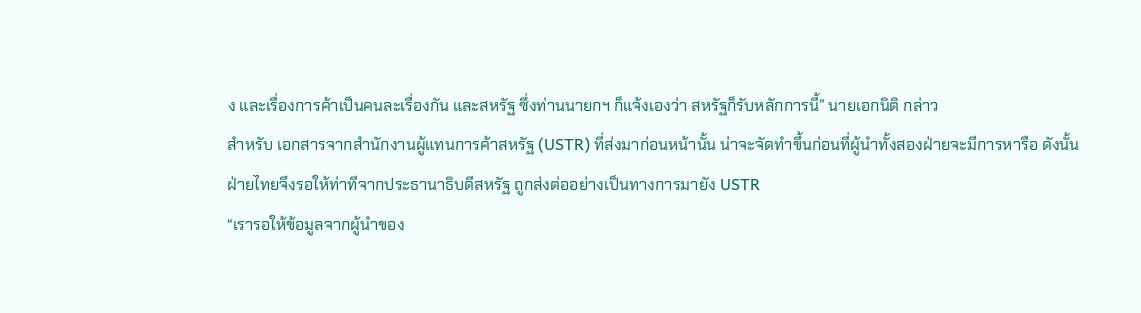ง และเรื่องการค้าเป็นคนละเรื่องกัน และสหรัฐ ซึ่งท่านนายกฯ ก็แจ้งเองว่า สหรัฐก็รับหลักการนี้” นายเอกนิติ กล่าว
สำหรับ เอกสารจากสำนักงานผู้แทนการค้าสหรัฐ (USTR) ที่ส่งมาก่อนหน้านั้น น่าจะจัดทำขึ้นก่อนที่ผู้นำทั้งสองฝ่ายจะมีการหารือ ดังนั้นฝ่ายไทยจึงรอให้ท่าทีจากประธานาธิบดีสหรัฐ ถูกส่งต่ออย่างเป็นทางการมายัง USTR
“เรารอให้ข้อมูลจากผู้นำของ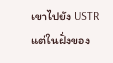เขาไปยัง USTR แต่ในฝั่งของ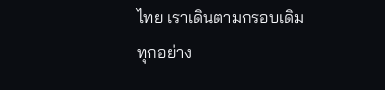ไทย เราเดินตามกรอบเดิมทุกอย่าง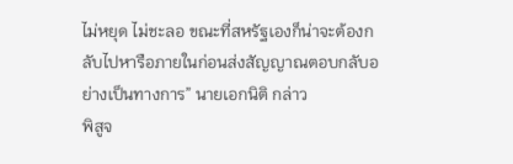ไม่หยุด ไม่ชะลอ ขณะที่สหรัฐเองก็น่าจะต้องกลับไปหารือภายในก่อนส่งสัญญาณตอบกลับอย่างเป็นทางการ” นายเอกนิติ กล่าว
พิสูจ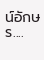น์อักษร....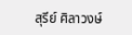สุรีย์ ศิลาวงษ์